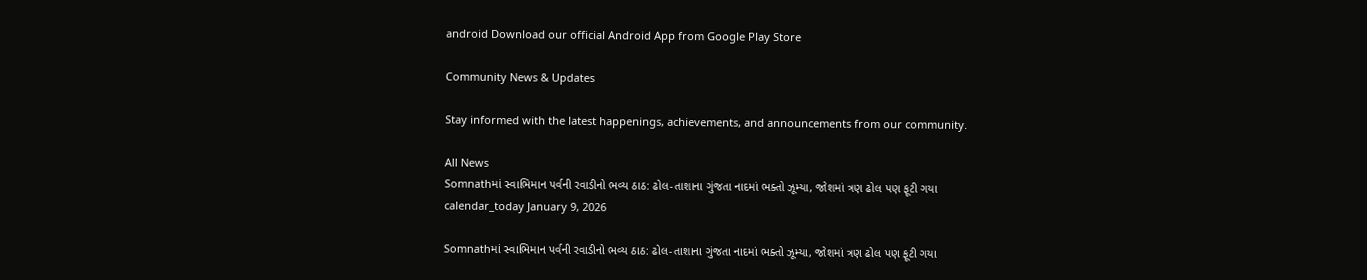android Download our official Android App from Google Play Store

Community News & Updates

Stay informed with the latest happenings, achievements, and announcements from our community.

All News
Somnathમાં સ્વાભિમાન પર્વની રવાડીનો ભવ્ય ઠાઠ: ઢોલ-તાશાના ગુંજતા નાદમાં ભક્તો ઝૂમ્યા, જોશમાં ત્રણ ઢોલ પણ ફૂટી ગયા
calendar_today January 9, 2026

Somnathમાં સ્વાભિમાન પર્વની રવાડીનો ભવ્ય ઠાઠ: ઢોલ-તાશાના ગુંજતા નાદમાં ભક્તો ઝૂમ્યા, જોશમાં ત્રણ ઢોલ પણ ફૂટી ગયા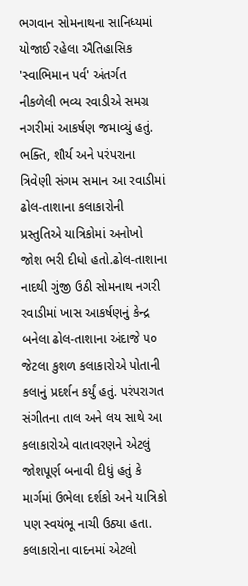ભગવાન સોમનાથના સાનિધ્યમાં યોજાઈ રહેલા ઐતિહાસિક 'સ્વાભિમાન પર્વ' અંતર્ગત નીકળેલી ભવ્ય રવાડીએ સમગ્ર નગરીમાં આકર્ષણ જમાવ્યું હતું. ભક્તિ, શૌર્ય અને પરંપરાના ત્રિવેણી સંગમ સમાન આ રવાડીમાં ઢોલ-તાશાના કલાકારોની પ્રસ્તુતિએ યાત્રિકોમાં અનોખો જોશ ભરી દીધો હતો.ઢોલ-તાશાના નાદથી ગુંજી ઉઠી સોમનાથ નગરી રવાડીમાં ખાસ આકર્ષણનું કેન્દ્ર બનેલા ઢોલ-તાશાના અંદાજે ૫૦ જેટલા કુશળ કલાકારોએ પોતાની કલાનું પ્રદર્શન કર્યું હતું. પરંપરાગત સંગીતના તાલ અને લય સાથે આ કલાકારોએ વાતાવરણને એટલું જોશપૂર્ણ બનાવી દીધું હતું કે માર્ગમાં ઉભેલા દર્શકો અને યાત્રિકો પણ સ્વયંભૂ નાચી ઉઠ્યા હતા. કલાકારોના વાદનમાં એટલો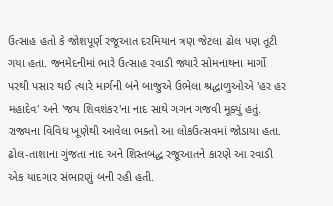ઉત્સાહ હતો કે જોશપૂર્ણ રજૂઆત દરમિયાન ત્રણ જેટલા ઢોલ પણ તૂટી ગયા હતા. જનમેદનીમાં ભારે ઉત્સાહ રવાડી જ્યારે સોમનાથના માર્ગો પરથી પસાર થઈ ત્યારે માર્ગની બંને બાજુએ ઉભેલા શ્રદ્ધાળુઓએ 'હર હર મહાદેવ' અને 'જય શિવશંકર'ના નાદ સાથે ગગન ગજવી મૂક્યું હતું. રાજ્યના વિવિધ ખૂણેથી આવેલા ભક્તો આ લોકઉત્સવમાં જોડાયા હતા. ઢોલ-તાશાના ગુંજતા નાદ અને શિસ્તબદ્ધ રજૂઆતને કારણે આ રવાડી એક યાદગાર સંભારણું બની રહી હતી.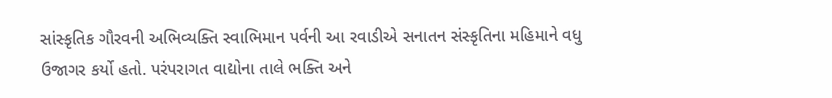સાંસ્કૃતિક ગૌરવની અભિવ્યક્તિ સ્વાભિમાન પર્વની આ રવાડીએ સનાતન સંસ્કૃતિના મહિમાને વધુ ઉજાગર કર્યો હતો. પરંપરાગત વાદ્યોના તાલે ભક્તિ અને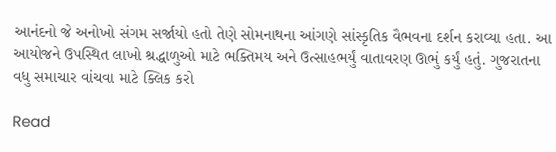આનંદનો જે અનોખો સંગમ સર્જાયો હતો તેણે સોમનાથના આંગણે સાંસ્કૃતિક વૈભવના દર્શન કરાવ્યા હતા. આ આયોજને ઉપસ્થિત લાખો શ્રદ્ધાળુઓ માટે ભક્તિમય અને ઉત્સાહભર્યું વાતાવરણ ઊભું કર્યું હતું. ગુજરાતના વધુ સમાચાર વાંચવા માટે ક્લિક કરો

Read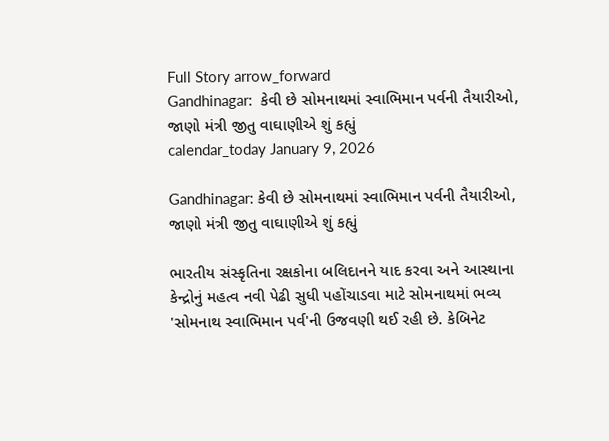Full Story arrow_forward
Gandhinagar:  કેવી છે સોમનાથમાં સ્વાભિમાન પર્વની તૈયારીઓ, જાણો મંત્રી જીતુ વાઘાણીએ શું કહ્યું
calendar_today January 9, 2026

Gandhinagar: કેવી છે સોમનાથમાં સ્વાભિમાન પર્વની તૈયારીઓ, જાણો મંત્રી જીતુ વાઘાણીએ શું કહ્યું

ભારતીય સંસ્કૃતિના રક્ષકોના બલિદાનને યાદ કરવા અને આસ્થાના કેન્દ્રોનું મહત્વ નવી પેઢી સુધી પહોંચાડવા માટે સોમનાથમાં ભવ્ય 'સોમનાથ સ્વાભિમાન પર્વ'ની ઉજવણી થઈ રહી છે. કેબિનેટ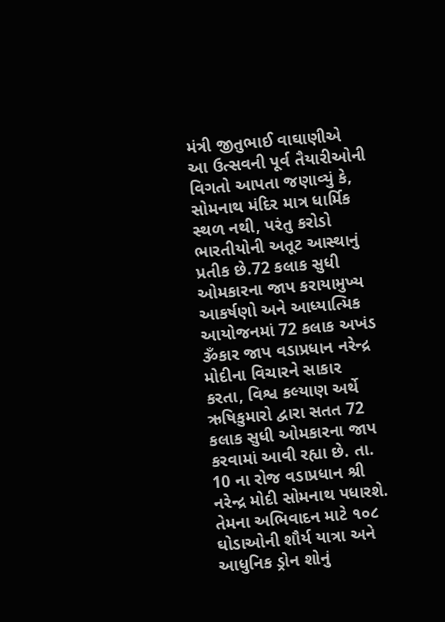મંત્રી જીતુભાઈ વાઘાણીએ આ ઉત્સવની પૂર્વ તૈયારીઓની વિગતો આપતા જણાવ્યું કે, સોમનાથ મંદિર માત્ર ધાર્મિક સ્થળ નથી, પરંતુ કરોડો ભારતીયોની અતૂટ આસ્થાનું પ્રતીક છે.72 કલાક સુધી ઓમકારના જાપ કરાયામુખ્ય આકર્ષણો અને આધ્યાત્મિક આયોજનમાં 72 કલાક અખંડ ૐકાર જાપ વડાપ્રધાન નરેન્દ્ર મોદીના વિચારને સાકાર કરતા, વિશ્વ કલ્યાણ અર્થે ઋષિકુમારો દ્વારા સતત 72 કલાક સુધી ઓમકારના જાપ કરવામાં આવી રહ્યા છે. તા. 10 ના રોજ વડાપ્રધાન શ્રી નરેન્દ્ર મોદી સોમનાથ પધારશે. તેમના અભિવાદન માટે ૧૦૮ ઘોડાઓની શૌર્ય યાત્રા અને આધુનિક ડ્રોન શોનું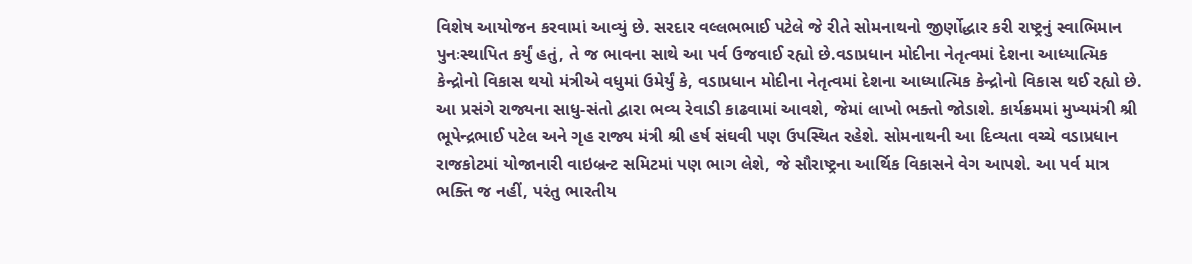વિશેષ આયોજન કરવામાં આવ્યું છે. સરદાર વલ્લભભાઈ પટેલે જે રીતે સોમનાથનો જીર્ણોદ્ધાર કરી રાષ્ટ્રનું સ્વાભિમાન પુનઃસ્થાપિત કર્યું હતું, તે જ ભાવના સાથે આ પર્વ ઉજવાઈ રહ્યો છે.વડાપ્રધાન મોદીના નેતૃત્વમાં દેશના આધ્યાત્મિક કેન્દ્રોનો વિકાસ થયો મંત્રીએ વધુમાં ઉમેર્યું કે, વડાપ્રધાન મોદીના નેતૃત્વમાં દેશના આધ્યાત્મિક કેન્દ્રોનો વિકાસ થઈ રહ્યો છે. આ પ્રસંગે રાજ્યના સાધુ-સંતો દ્વારા ભવ્ય રેવાડી કાઢવામાં આવશે, જેમાં લાખો ભક્તો જોડાશે. કાર્યક્રમમાં મુખ્યમંત્રી શ્રી ભૂપેન્દ્રભાઈ પટેલ અને ગૃહ રાજ્ય મંત્રી શ્રી હર્ષ સંઘવી પણ ઉપસ્થિત રહેશે. સોમનાથની આ દિવ્યતા વચ્ચે વડાપ્રધાન રાજકોટમાં યોજાનારી વાઇબ્રન્ટ સમિટમાં પણ ભાગ લેશે, જે સૌરાષ્ટ્રના આર્થિક વિકાસને વેગ આપશે. આ પર્વ માત્ર ભક્તિ જ નહીં, પરંતુ ભારતીય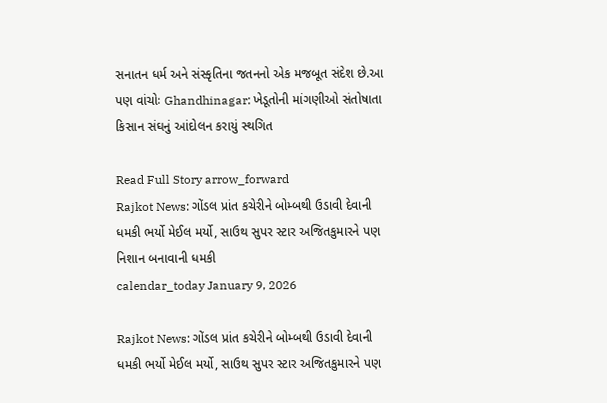સનાતન ધર્મ અને સંસ્કૃતિના જતનનો એક મજબૂત સંદેશ છે.આ પણ વાંચોઃ Ghandhinagar: ખેડૂતોની માંગણીઓ સંતોષાતા કિસાન સંઘનું આંદોલન કરાયું સ્થગિત

Read Full Story arrow_forward
Rajkot News: ગોંડલ પ્રાંત કચેરીને બોમ્બથી ઉડાવી દેવાની ધમકી ભર્યો મેઈલ મર્યો, સાઉથ સુપર સ્ટાર અજિતકુમારને પણ નિશાન બનાવાની ધમકી
calendar_today January 9, 2026

Rajkot News: ગોંડલ પ્રાંત કચેરીને બોમ્બથી ઉડાવી દેવાની ધમકી ભર્યો મેઈલ મર્યો, સાઉથ સુપર સ્ટાર અજિતકુમારને પણ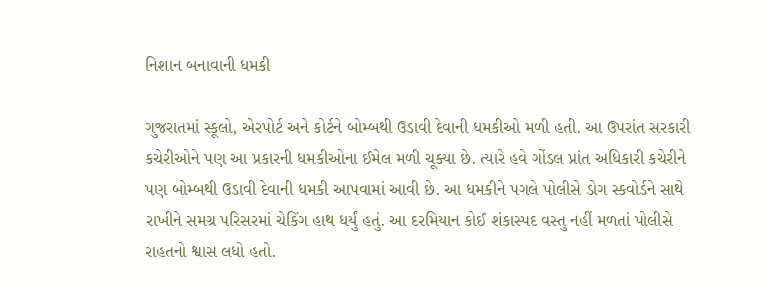નિશાન બનાવાની ધમકી

ગુજરાતમાં સ્કૂલો, એરપોર્ટ અને કોર્ટને બોમ્બથી ઉડાવી દેવાની ધમકીઓ મળી હતી. આ ઉપરાંત સરકારી કચેરીઓને પણ આ પ્રકારની ધમકીઓના ઈમેલ મળી ચૂક્યા છે. ત્યારે હવે ગોંડલ પ્રાંત અધિકારી કચેરીને પણ બોમ્બથી ઉડાવી દેવાની ધમકી આપવામાં આવી છે. આ ધમકીને પગલે પોલીસે ડોગ સ્કવોર્ડને સાથે રાખીને સમગ્ર પરિસરમાં ચેકિંગ હાથ ધર્યું હતું. આ દરમિયાન કોઈ શંકાસ્પદ વસ્તુ નહીં મળતાં પોલીસે રાહતનો શ્વાસ લધો હતો.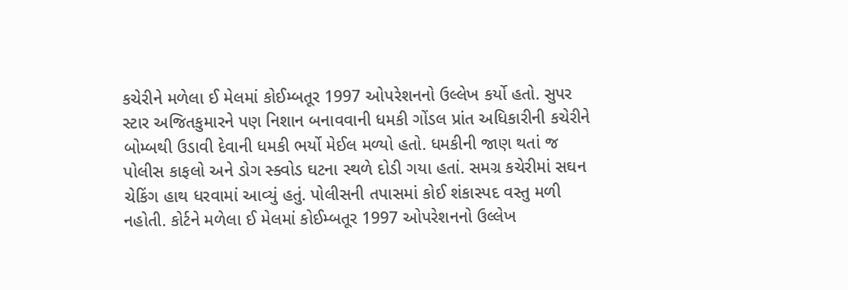કચેરીને મળેલા ઈ મેલમાં કોઈમ્બતૂર 1997 ઓપરેશનનો ઉલ્લેખ કર્યો હતો. સુપર સ્ટાર અજિતકુમારને પણ નિશાન બનાવવાની ધમકી ગોંડલ પ્રાંત અધિકારીની કચેરીને બોમ્બથી ઉડાવી દેવાની ધમકી ભર્યો મેઈલ મળ્યો હતો. ધમકીની જાણ થતાં જ પોલીસ કાફલો અને ડોગ સ્ક્વોડ ઘટના સ્થળે દોડી ગયા હતાં. સમગ્ર કચેરીમાં સઘન ચેકિંગ હાથ ધરવામાં આવ્યું હતું. પોલીસની તપાસમાં કોઈ શંકાસ્પદ વસ્તુ મળી નહોતી. કોર્ટને મળેલા ઈ મેલમાં કોઈમ્બતૂર 1997 ઓપરેશનનો ઉલ્લેખ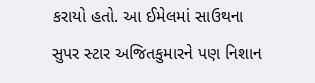કરાયો હતો. આ ઈમેલમાં સાઉથના સુપર સ્ટાર અજિતકુમારને પણ નિશાન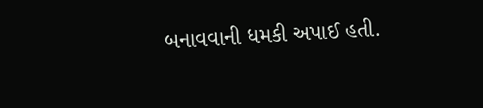બનાવવાની ધમકી અપાઈ હતી.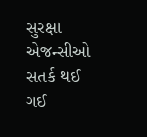સુરક્ષા એજન્સીઓ સતર્ક થઈ ગઈ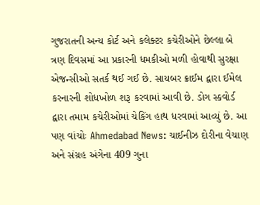ગુજરાતની અન્ય કોર્ટ અને કલેક્ટર કચેરીઓને છેલ્લા બે ત્રણ દિવસમાં આ પ્રકારની ધમકીઓ મળી હોવાથી સુરક્ષા એજન્સીઓ સતર્ક થઈ ગઈ છે. સાયબર ક્રાઈમ દ્વારા ઈમેલ કરનારની શોધખોળ શરૂ કરવામાં આવી છે. ડોગ સ્કવોર્ડ દ્વારા તમામ કચેરીઓમાં ચેકિંગ હાથ ધરવામાં આવ્યું છે. આ પણ વાંચોઃ Ahmedabad News: ચાઈનીઝ દોરીના વેચાણ અને સંગ્રહ અંગેના 409 ગુના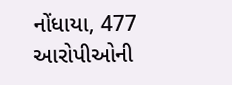નોંધાયા, 477 આરોપીઓની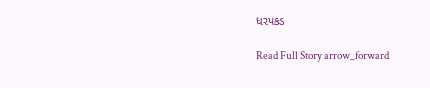ધરપકડ

Read Full Story arrow_forward